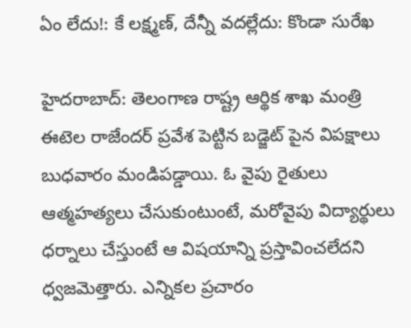ఏం లేదు!: కే లక్ష్మణ్, దేన్నీ వదల్లేదు: కొండా సురేఖ

హైదరాబాద్: తెలంగాణ రాష్ట్ర ఆర్థిక శాఖ మంత్రి ఈటెల రాజేందర్ ప్రవేశ పెట్టిన బడ్జెట్ పైన విపక్షాలు బుధవారం మండిపడ్డాయి. ఓ వైపు రైతులు ఆత్మహత్యలు చేసుకుంటుంటే, మరోవైపు విద్యార్థులు ధర్నాలు చేస్తుంటే ఆ విషయాన్ని ప్రస్తావించలేదని ధ్వజమెత్తారు. ఎన్నికల ప్రచారం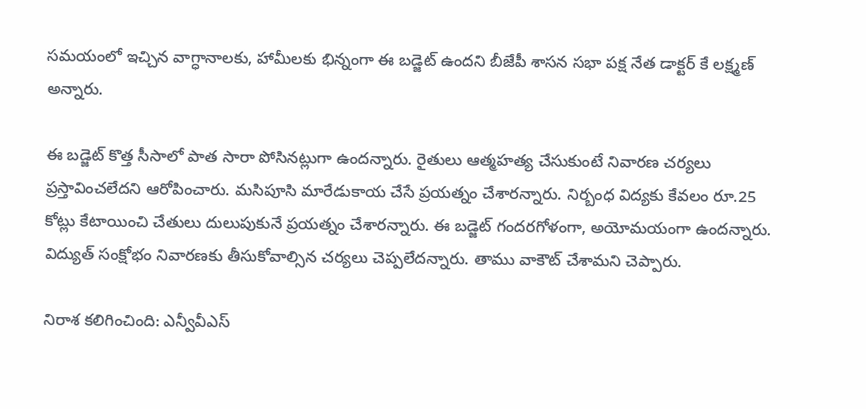సమయంలో ఇచ్చిన వాగ్ధానాలకు, హామీలకు భిన్నంగా ఈ బడ్జెట్ ఉందని బీజేపీ శాసన సభా పక్ష నేత డాక్టర్ కే లక్ష్మణ్ అన్నారు.

ఈ బడ్జెట్ కొత్త సీసాలో పాత సారా పోసినట్లుగా ఉందన్నారు. రైతులు ఆత్మహత్య చేసుకుంటే నివారణ చర్యలు ప్రస్తావించలేదని ఆరోపించారు. మసిపూసి మారేడుకాయ చేసే ప్రయత్నం చేశారన్నారు. నిర్బంధ విద్యకు కేవలం రూ.25 కోట్లు కేటాయించి చేతులు దులుపుకునే ప్రయత్నం చేశారన్నారు. ఈ బడ్జెట్ గందరగోళంగా, అయోమయంగా ఉందన్నారు. విద్యుత్ సంక్షోభం నివారణకు తీసుకోవాల్సిన చర్యలు చెప్పలేదన్నారు. తాము వాకౌట్ చేశామని చెప్పారు.

నిరాశ కలిగించింది: ఎన్వీవీఎస్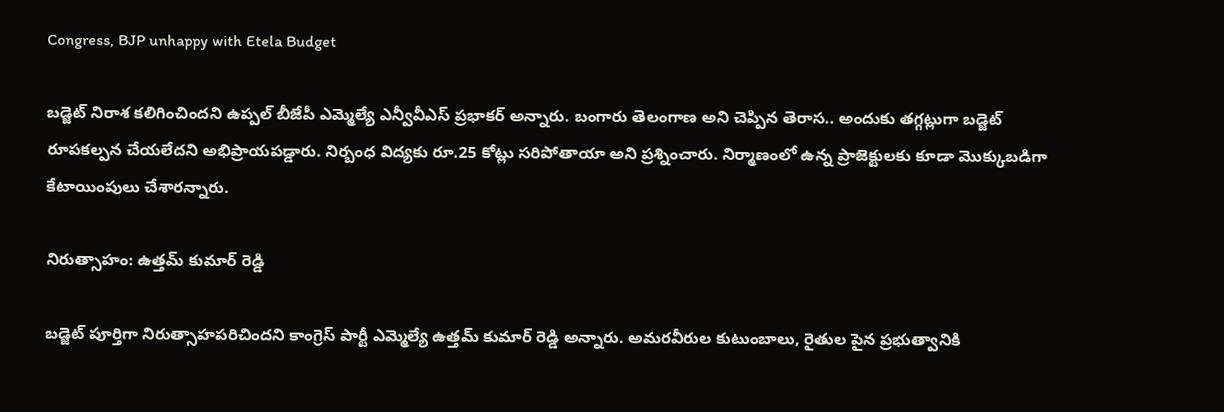Congress, BJP unhappy with Etela Budget

బడ్జెట్ నిరాశ కలిగించిందని ఉప్పల్ బీజేపీ ఎమ్మెల్యే ఎన్వీవీఎస్ ప్రభాకర్ అన్నారు. బంగారు తెలంగాణ అని చెప్పిన తెరాస.. అందుకు తగ్గట్లుగా బడ్జెట్ రూపకల్పన చేయలేదని అభిప్రాయపడ్డారు. నిర్బంధ విద్యకు రూ.25 కోట్లు సరిపోతాయా అని ప్రశ్నించారు. నిర్మాణంలో ఉన్న ప్రాజెక్టులకు కూడా మొక్కుబడిగా కేటాయింపులు చేశారన్నారు.

నిరుత్సాహం: ఉత్తమ్ కుమార్ రెడ్డి

బడ్జెట్ పూర్తిగా నిరుత్సాహపరిచిందని కాంగ్రెస్ పార్టీ ఎమ్మెల్యే ఉత్తమ్ కుమార్ రెడ్డి అన్నారు. అమరవీరుల కుటుంబాలు, రైతుల పైన ప్రభుత్వానికి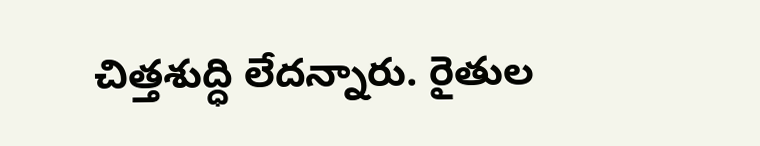చిత్తశుద్ధి లేదన్నారు. రైతుల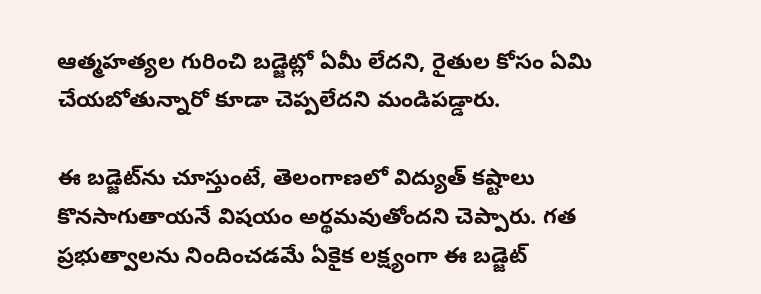ఆత్మహత్యల గురించి బడ్జెట్లో ఏమీ లేదని, రైతుల కోసం ఏమి చేయబోతున్నారో కూడా చెప్పలేదని మండిపడ్డారు.

ఈ బడ్జెట్‌ను చూస్తుంటే, తెలంగాణలో విద్యుత్ కష్టాలు కొనసాగుతాయనే విషయం అర్థమవుతోందని చెప్పారు. గత ప్రభుత్వాలను నిందించడమే ఏకైక లక్ష్యంగా ఈ బడ్జెట్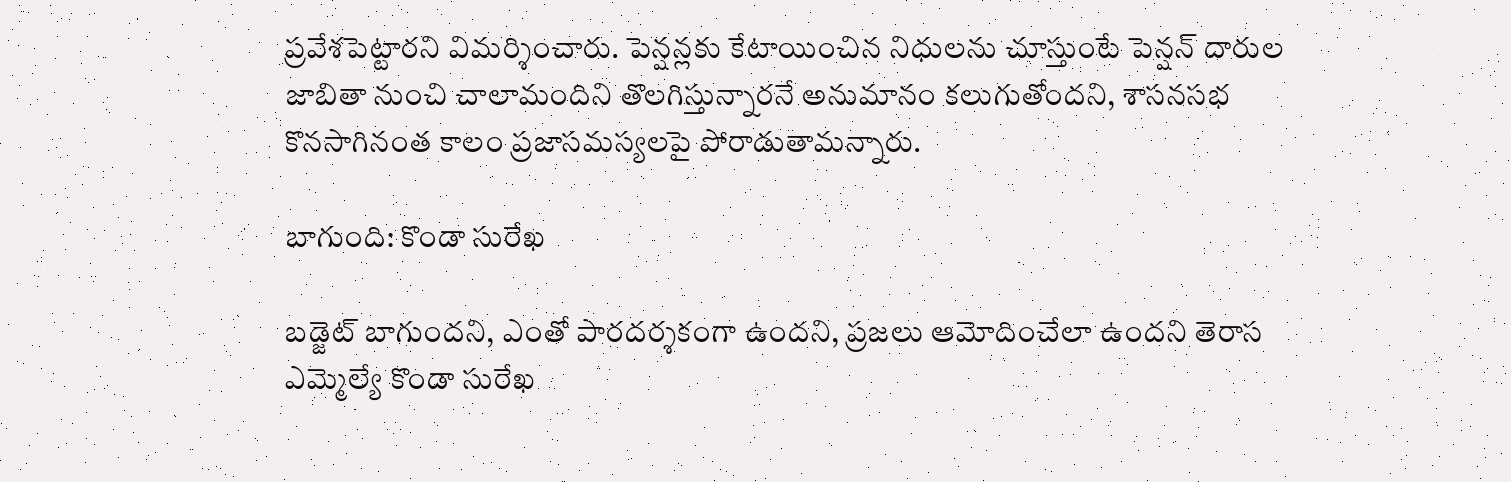ప్రవేశపెట్టారని విమర్శించారు. పెన్షన్లకు కేటాయించిన నిధులను చూస్తుంటే పెన్షన్ దారుల జాబితా నుంచి చాలామందిని తొలగిస్తున్నారనే అనుమానం కలుగుతోందని, శాసనసభ కొనసాగినంత కాలం ప్రజాసమస్యలపై పోరాడుతామన్నారు.

బాగుంది: కొండా సురేఖ

బడ్జెట్ బాగుందని, ఎంతో పారదర్శకంగా ఉందని, ప్రజలు ఆమోదించేలా ఉందని తెరాస ఎమ్మెల్యే కొండా సురేఖ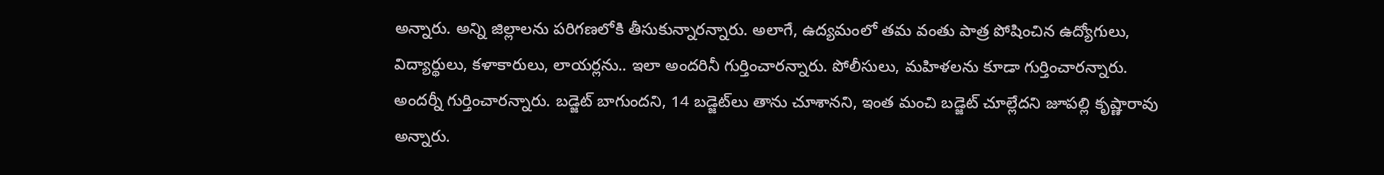అన్నారు. అన్ని జిల్లాలను పరిగణలోకి తీసుకున్నారన్నారు. అలాగే, ఉద్యమంలో తమ వంతు పాత్ర పోషించిన ఉద్యోగులు, విద్యార్థులు, కళాకారులు, లాయర్లను.. ఇలా అందరినీ గుర్తించారన్నారు. పోలీసులు, మహిళలను కూడా గుర్తించారన్నారు. అందర్నీ గుర్తించారన్నారు. బడ్జెట్ బాగుందని, 14 బడ్జెట్‌లు తాను చూశానని, ఇంత మంచి బడ్జెట్ చూల్లేదని జూపల్లి కృష్ణారావు అన్నారు.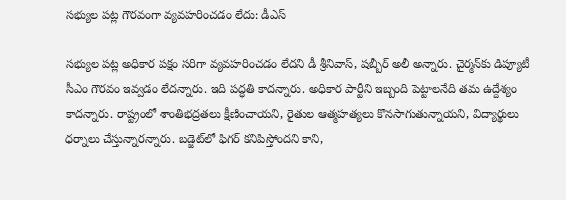సభ్యుల పట్ల గౌరవంగా వ్యవహరించడం లేదు: డీఎస్

సభ్యుల పట్ల అధికార పక్షం సరిగా వ్యవహరించడం లేదని డీ శ్రీనివాస్, షబ్బీర్ అలీ అన్నారు. చైర్మన్‌కు డిప్యూటీ సీఎం గౌరవం ఇవ్వడం లేదన్నారు. ఇది పద్ధతి కాదన్నారు. అధికార పార్టీని ఇబ్బంది పెట్టాలనేది తమ ఉద్దేశ్యం కాదన్నారు. రాష్ట్రంలో శాంతిభద్రతలు క్షీణించాయని, రైతుల ఆత్మహత్యలు కొనసాగుతున్నాయని, విద్యార్థులు ధర్నాలు చేస్తున్నారన్నారు. బడ్జెట్‌లో ఫిగర్ కనిపిస్తోందని కాని,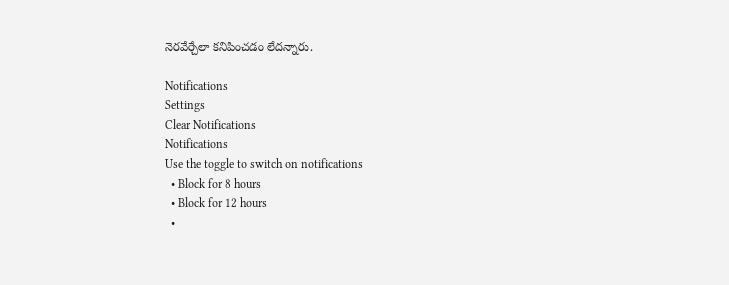నెరవేర్చేలా కనిపించడం లేదన్నారు.

Notifications
Settings
Clear Notifications
Notifications
Use the toggle to switch on notifications
  • Block for 8 hours
  • Block for 12 hours
  •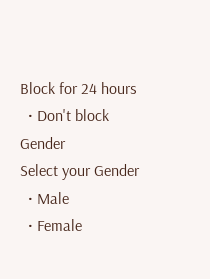Block for 24 hours
  • Don't block
Gender
Select your Gender
  • Male
  • Female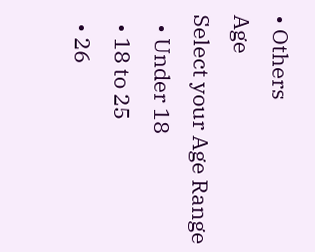• Others
Age
Select your Age Range
  • Under 18
  • 18 to 25
  • 26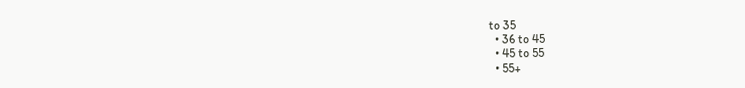to 35
  • 36 to 45
  • 45 to 55
  • 55+